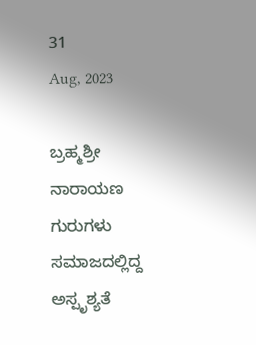31
Aug, 2023

ಬ್ರಹ್ಮಶ್ರೀ ನಾರಾಯಣ ಗುರುಗಳು ಸಮಾಜದಲ್ಲಿದ್ದ ಅಸ್ಪೃಶ್ಯತೆ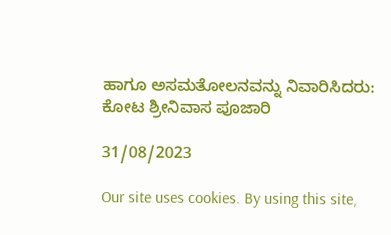ಹಾಗೂ ಅಸಮತೋಲನವನ್ನು ನಿವಾರಿಸಿದರು:  ಕೋಟ ಶ್ರೀನಿವಾಸ ಪೂಜಾರಿ

31/08/2023

Our site uses cookies. By using this site,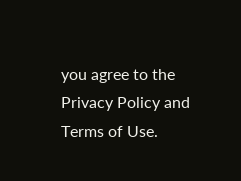you agree to the Privacy Policy and Terms of Use.